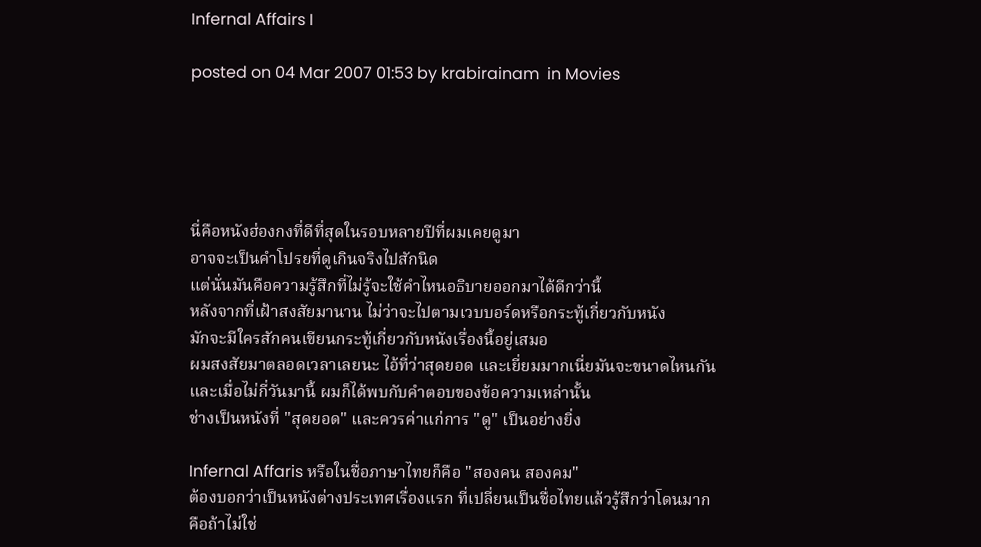Infernal Affairs I

posted on 04 Mar 2007 01:53 by krabirainam  in Movies





นี่คือหนังฮ่องกงที่ดีที่สุดในรอบหลายปีที่ผมเคยดูมา
อาจจะเป็นคำโปรยที่ดูเกินจริงไปสักนิด
แต่นั่นมันคือความรู้สึกที่ไม่รู้จะใช้คำไหนอธิบายออกมาได้ดีกว่านี้
หลังจากที่เฝ้าสงสัยมานาน ไม่ว่าจะไปตามเวบบอร์ดหรือกระทู้เกี่ยวกับหนัง
มักจะมีใครสักคนเขียนกระทู้เกี่ยวกับหนังเรื่องนี้อยู่เสมอ
ผมสงสัยมาตลอดเวลาเลยนะ ไอ้ที่ว่าสุดยอด และเยี่ยมมากเนี่ยมันจะขนาดไหนกัน
และเมื่อไม่กี่วันมานี้ ผมก็ได้พบกับคำตอบของข้อความเหล่านั้น
ช่างเป็นหนังที่ "สุดยอด" และควรค่าแก่การ "ดู" เป็นอย่างยิ่ง

Infernal Affaris หรือในชื่อภาษาไทยก็คือ "สองคน สองคม"
ต้องบอกว่าเป็นหนังต่างประเทศเรื่องแรก ที่เปลี่ยนเป็นชื่อไทยแล้วรู้สึกว่าโดนมาก
คือถ้าไม่ใช่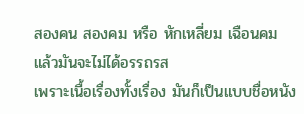สองคน สองคม หรือ หักเหลี่ยม เฉือนคม แล้วมันจะไม่ได้อรรถรส
เพราะเนื้อเรื่องทั้งเรื่อง มันก็เป็นแบบชื่อหนัง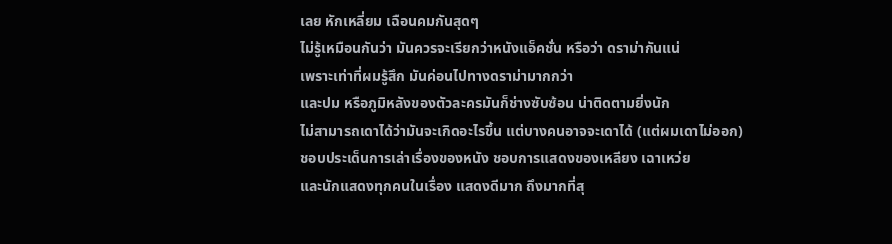เลย หักเหลี่ยม เฉือนคมกันสุดๆ
ไม่รู้เหมือนกันว่า มันควรจะเรียกว่าหนังแอ็คชั่น หรือว่า ดราม่ากันแน่
เพราะเท่าที่ผมรู้สึก มันค่อนไปทางดราม่ามากกว่า
และปม หรือภูมิหลังของตัวละครมันก็ช่างซับซ้อน น่าติดตามยิ่งนัก
ไม่สามารถเดาได้ว่ามันจะเกิดอะไรขึ้น แต่บางคนอาจจะเดาได้ (แต่ผมเดาไม่ออก)
ชอบประเด็นการเล่าเรื่องของหนัง ชอบการแสดงของเหลียง เฉาเหว่ย
และนักแสดงทุกคนในเรื่อง แสดงดีมาก ถึงมากที่สุ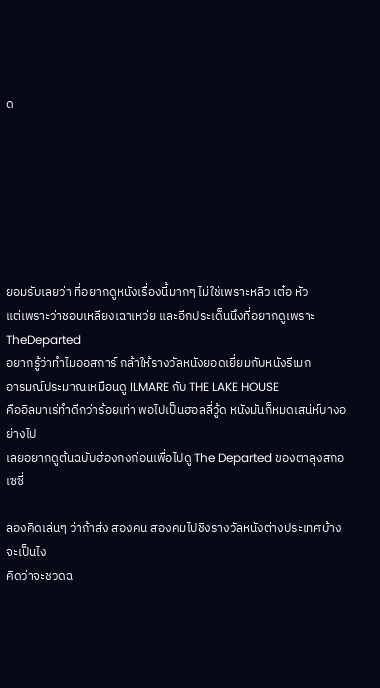ด







ยอมรับเลยว่า ที่อยากดูหนังเรื่องนี้มากๆ ไม่ใช่เพราะหลิว เต๋อ หัว
แต่เพราะว่าชอบเหลียงเฉาเหว่ย และอีกประเด็นนึงที่อยากดูเพราะTheDeparted
อยากรู้ว่าทำไมออสการ์ กล้าให้รางวัลหนังยอดเยี่ยมกับหนังรีเมก
อารมณ์ประมาณเหมือนดู ILMARE กับ THE LAKE HOUSE
คืออิลมาเร่ทำดีกว่าร้อยเท่า พอไปเป็นฮอลลี่วู้ด หนังมันก็หมดเสน่ห์บางอย่างไป
เลยอยากดูต้นฉบับฮ่องกงก่อนเพื่อไปดู The Departed ของตาลุงสกอเซซี่

ลองคิดเล่นๆ ว่าถ้าส่ง สองคน สองคมไปชิงรางวัลหนังต่างประเทศบ้างจะเป็นไง
คิดว่าจะชวดฉ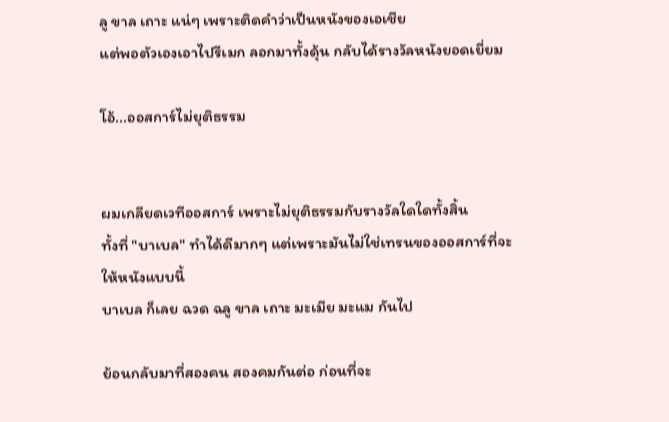ลู ขาล เถาะ แน่ๆ เพราะติดคำว่าเป็นหนังของเอเชีย
แต่พอตัวเองเอาไปรีเมก ลอกมาทั้งดุ้น กลับได้รางวัลหนังยอดเยี่ยม

โอ้...ออสการ์ไม่ยุติธรรม


ผมเกลียดเวทีออสการ์ เพราะไม่ยุติธรรมกับรางวัลใดใดทั้งสิ้น
ทั้งที่ "บาเบล" ทำได้ดีมากๆ แต่เพราะมันไม่ใช่เทรนของออสการ์ที่จะให้หนังแบบนี้
บาเบล ก็เลย ฉวด ฉลู ขาล เถาะ มะเมีย มะแม กันไป

ย้อนกลับมาที่สองคน สองคมกันต่อ ก่อนที่จะ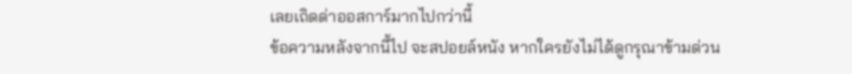เลยเถิดด่าออสการ์มากไปกว่านี้
ข้อความหลังจากนี้ไป จะสปอยล์หนัง หากใครยังไม่ได้ดูกรุณาข้ามด่วน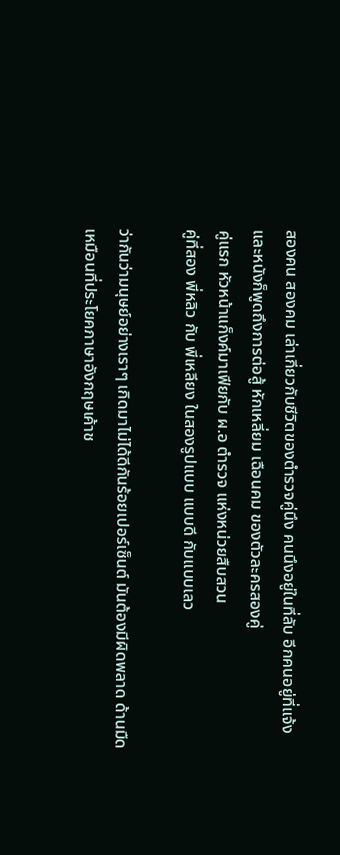สองคน สองคม เล่าเกี่ยวกับชีวิตของตำรวจคู่นึง คนนึงอยู่ในที่ลับ อีกคนอยู่ที่แจ้ง
และหนังก็พูดถึงการต่อสู้ หักเหลี่ยม เฉือนคม ของตัวละครสองคู่
คู่แรก หัวหน้าแก็งค์มาเฟียกับ ผ.อ ตำรวจ แห่งหน่วยสืบสวน
คู่ที่สอง พี่หลิว กับ พี่เหลียง ในสองรูปแบบ แบบดี กับแบบเลว

ว่ากันว่ามนุษย์อย่างเราๆ เกิดมาไม่ได้ดีกันร้อยเปอร์เซ็นต์ มันต้องมีผิดพลาด ด้านมืด
เหมือนที่ประโยคภาษาอังกฤษเค้าช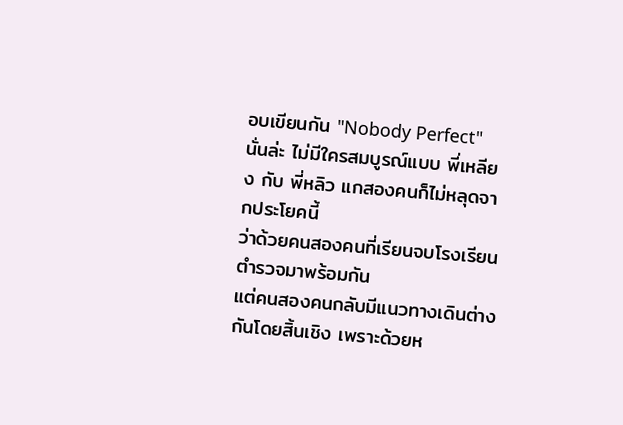อบเขียนกัน "Nobody Perfect"
นั่นล่ะ ไม่มีใครสมบูรณ์แบบ พี่เหลียง กับ พี่หลิว แกสองคนก็ไม่หลุดจากประโยคนี้
ว่าด้วยคนสองคนที่เรียนจบโรงเรียนตำรวจมาพร้อมกัน
แต่คนสองคนกลับมีแนวทางเดินต่างกันโดยสิ้นเชิง เพราะด้วยห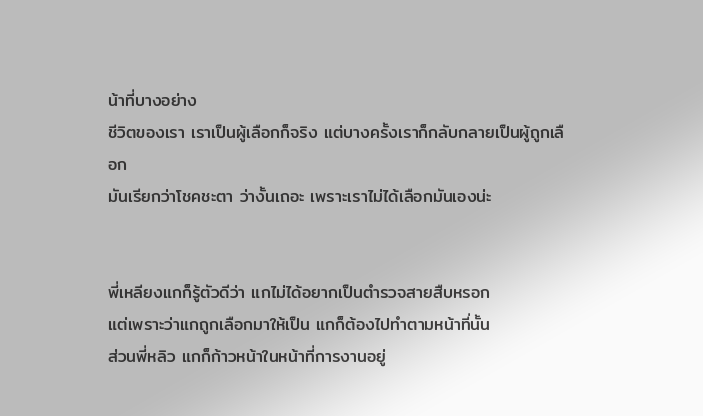น้าที่บางอย่าง
ชีวิตของเรา เราเป็นผู้เลือกก็จริง แต่บางครั้งเราก็กลับกลายเป็นผู้ถูกเลือก
มันเรียกว่าโชคชะตา ว่างั้นเถอะ เพราะเราไม่ได้เลือกมันเองน่ะ


พี่เหลียงแกก็รู้ตัวดีว่า แกไม่ได้อยากเป็นตำรวจสายสืบหรอก
แต่เพราะว่าแกถูกเลือกมาให้เป็น แกก็ต้องไปทำตามหน้าที่นั้น
ส่วนพี่หลิว แกก็ก้าวหน้าในหน้าที่การงานอยู่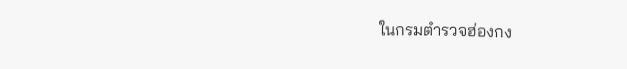ในกรมตำรวจฮ่องกง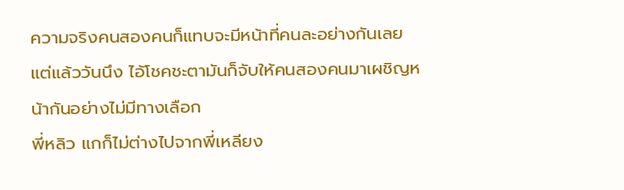ความจริงคนสองคนก็แทบจะมีหน้าที่คนละอย่างกันเลย
แต่แล้ววันนึง ไอ้โชคชะตามันก็จับให้คนสองคนมาเผชิญหน้ากันอย่างไม่มีทางเลือก
พี่หลิว แกก็ไม่ต่างไปจากพี่เหลียง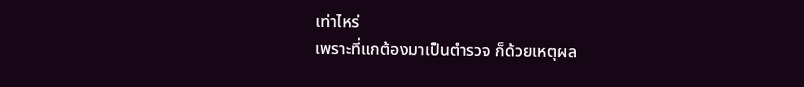เท่าไหร่
เพราะที่แกต้องมาเป็นตำรวจ ก็ด้วยเหตุผล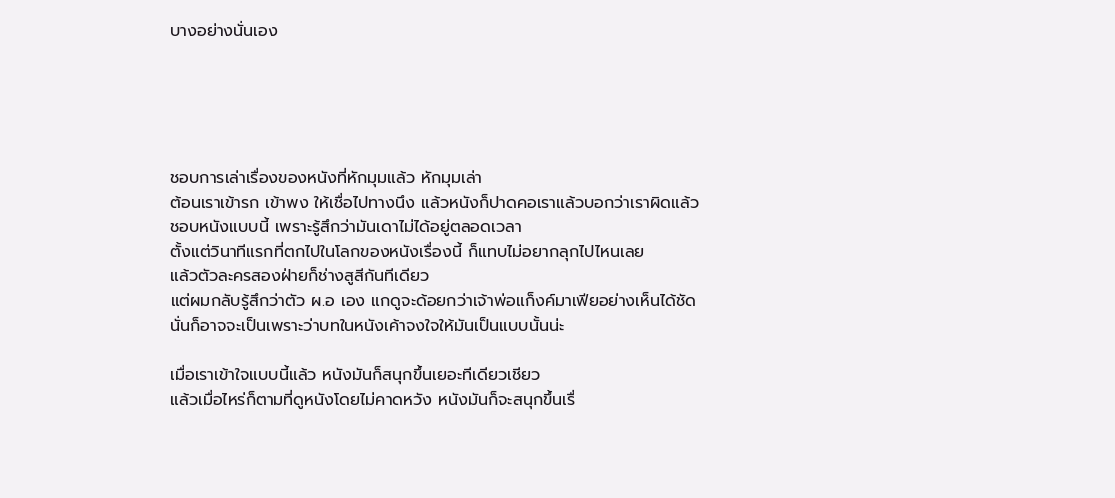บางอย่างนั่นเอง





ชอบการเล่าเรื่องของหนังที่หักมุมแล้ว หักมุมเล่า
ต้อนเราเข้ารก เข้าพง ให้เชื่อไปทางนึง แล้วหนังก็ปาดคอเราแล้วบอกว่าเราผิดแล้ว
ชอบหนังแบบนี้ เพราะรู้สึกว่ามันเดาไม่ได้อยู่ตลอดเวลา
ตั้งแต่วินาทีแรกที่ตกไปในโลกของหนังเรื่องนี้ ก็แทบไม่อยากลุกไปไหนเลย
แล้วตัวละครสองฝ่ายก็ช่างสูสีกันทีเดียว
แต่ผมกลับรู้สึกว่าตัว ผ.อ เอง แกดูจะด้อยกว่าเจ้าพ่อแก็งค์มาเฟียอย่างเห็นได้ชัด
นั่นก็อาจจะเป็นเพราะว่าบทในหนังเค้าจงใจให้มันเป็นแบบนั้นน่ะ

เมื่อเราเข้าใจแบบนี้แล้ว หนังมันก็สนุกขึ้นเยอะทีเดียวเชียว
แล้วเมื่อไหร่ก็ตามที่ดูหนังโดยไม่คาดหวัง หนังมันก็จะสนุกขึ้นเรื่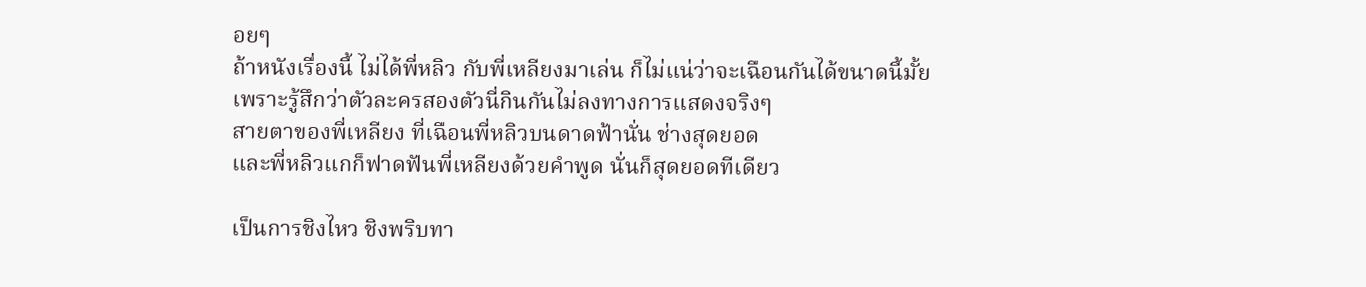อยๆ
ถ้าหนังเรื่องนี้ ไม่ได้พี่หลิว กับพี่เหลียงมาเล่น ก็ไม่แน่ว่าจะเฉือนกันได้ขนาดนี้มั้ย
เพราะรู้สึกว่าตัวละครสองตัวนี่กินกันไม่ลงทางการแสดงจริงๆ
สายตาของพี่เหลียง ที่เฉือนพี่หลิวบนดาดฟ้านั่น ช่างสุดยอด
และพี่หลิวแกก็ฟาดฟันพี่เหลียงด้วยคำพูด นั่นก็สุดยอดทีเดียว

เป็นการชิงไหว ชิงพริบทา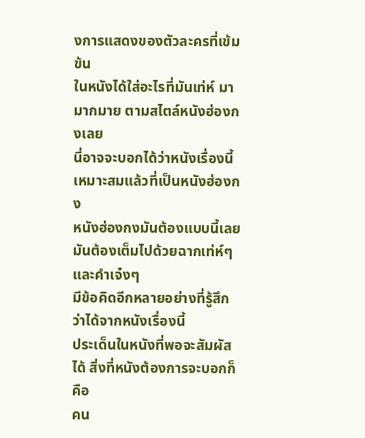งการแสดงของตัวละครที่เข้มข้น
ในหนังได้ใส่อะไรที่มันเท่ห์ มามากมาย ตามสไตล์หนังฮ่องกงเลย
นี่อาจจะบอกได้ว่าหนังเรื่องนี้เหมาะสมแล้วที่เป็นหนังฮ่องกง
หนังฮ่องกงมันต้องแบบนี้เลย มันต้องเต็มไปด้วยฉากเท่ห์ๆ และคำเจ๋งๆ
มีข้อคิดอีกหลายอย่างที่รู้สึกว่าได้จากหนังเรื่องนี้
ประเด็นในหนังที่พอจะสัมผัสได้ สิ่งที่หนังต้องการจะบอกก็คือ
คน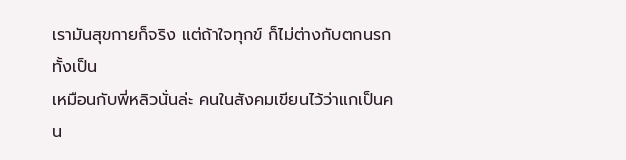เรามันสุขกายก็จริง แต่ถ้าใจทุกข์ ก็ไม่ต่างกับตกนรกทั้งเป็น
เหมือนกับพี่หลิวนั่นล่ะ คนในสังคมเขียนไว้ว่าแกเป็นคน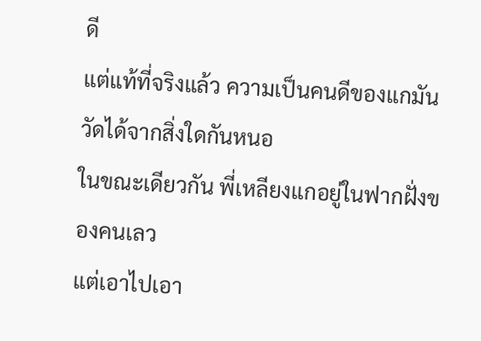ดี
แต่แท้ที่จริงแล้ว ความเป็นคนดีของแกมันวัดได้จากสิ่งใดกันหนอ
ในขณะเดียวกัน พี่เหลียงแกอยู่ในฟากฝั่งของคนเลว
แต่เอาไปเอา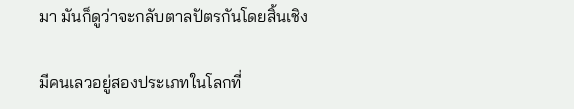มา มันก็ดูว่าจะกลับตาลปัตรกันโดยสิ้นเชิง

มีคนเลวอยู่สองประเภทในโลกที่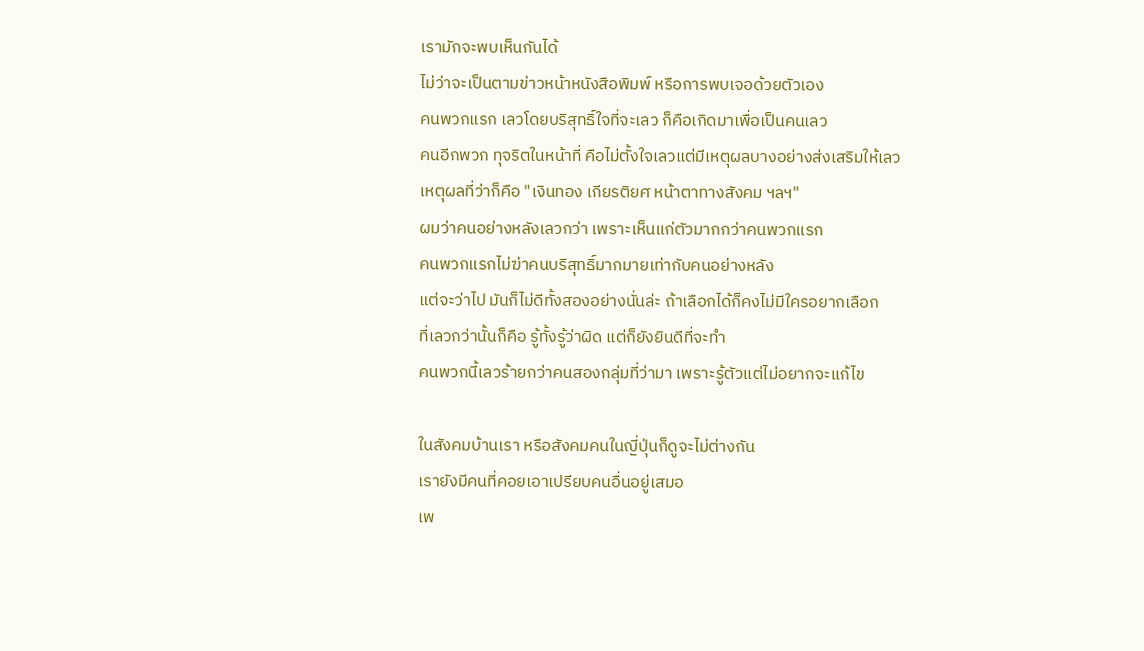เรามักจะพบเห็นกันได้
ไม่ว่าจะเป็นตามข่าวหน้าหนังสือพิมพ์ หรือการพบเจอด้วยตัวเอง
คนพวกแรก เลวโดยบริสุทธิ์ใจที่จะเลว ก็คือเกิดมาเพื่อเป็นคนเลว
คนอีกพวก ทุจริตในหน้าที่ คือไม่ตั้งใจเลวแต่มีเหตุผลบางอย่างส่งเสริมให้เลว
เหตุผลที่ว่าก็คือ "เงินทอง เกียรติยศ หน้าตาทางสังคม ฯลฯ"
ผมว่าคนอย่างหลังเลวกว่า เพราะเห็นแก่ตัวมากกว่าคนพวกแรก
คนพวกแรกไม่ฆ่าคนบริสุทธิ์มากมายเท่ากับคนอย่างหลัง
แต่จะว่าไป มันก็ไม่ดีทั้งสองอย่างนั่นล่ะ ถ้าเลือกได้ก็คงไม่มีใครอยากเลือก
ที่เลวกว่านั้นก็คือ รู้ทั้งรู้ว่าผิด แต่ก็ยังยินดีที่จะทำ
คนพวกนี้เลวร้ายกว่าคนสองกลุ่มที่ว่ามา เพราะรู้ตัวแต่ไม่อยากจะแก้ไข

ในสังคมบ้านเรา หรือสังคมคนในญี่ปุ่นก็ดูจะไม่ต่างกัน
เรายังมีคนที่คอยเอาเปรียบคนอื่นอยู่เสมอ
เพ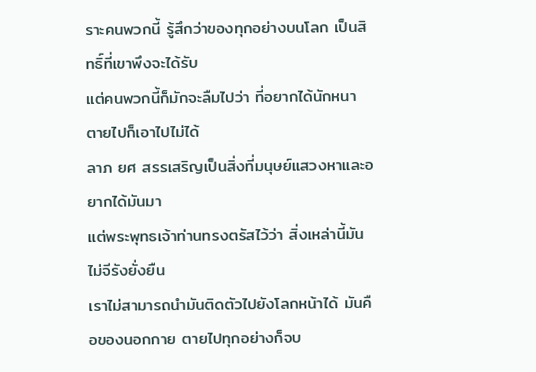ราะคนพวกนี้ รู้สึกว่าของทุกอย่างบนโลก เป็นสิทธิ์ที่เขาพึงจะได้รับ
แต่คนพวกนี้ก็มักจะลืมไปว่า ที่อยากได้นักหนา ตายไปก็เอาไปไม่ได้
ลาภ ยศ สรรเสริญเป็นสิ่งที่มนุษย์แสวงหาและอยากได้มันมา
แต่พระพุทธเจ้าท่านทรงตรัสไว้ว่า สิ่งเหล่านี้มันไม่จีรังยั่งยืน
เราไม่สามารถนำมันติดตัวไปยังโลกหน้าได้ มันคือของนอกกาย ตายไปทุกอย่างก็จบ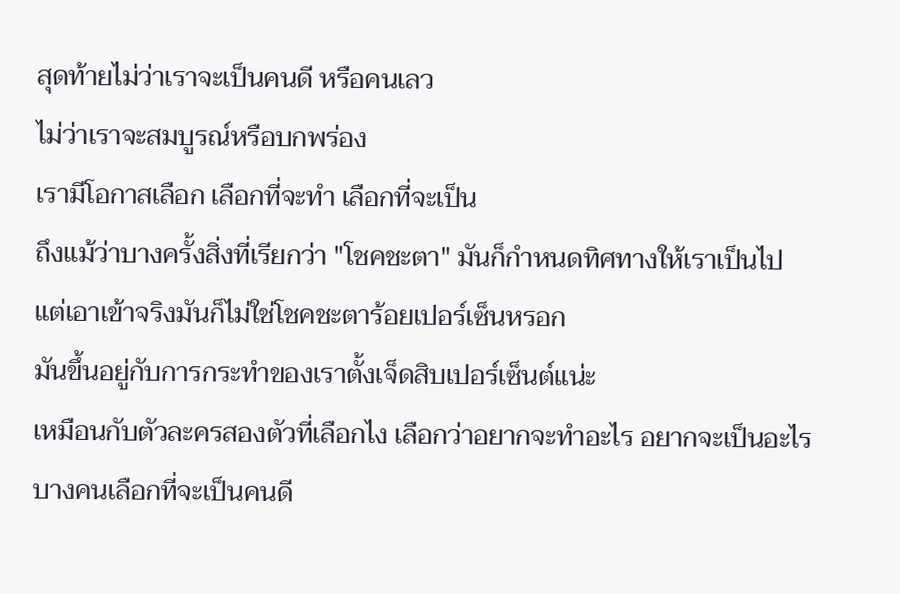สุดท้ายไม่ว่าเราจะเป็นคนดี หรือคนเลว
ไม่ว่าเราจะสมบูรณ์หรือบกพร่อง
เรามีโอกาสเลือก เลือกที่จะทำ เลือกที่จะเป็น
ถึงแม้ว่าบางครั้งสิ่งที่เรียกว่า "โชคชะตา" มันก็กำหนดทิศทางให้เราเป็นไป
แต่เอาเข้าจริงมันก็ไม่ใช่โชคชะตาร้อยเปอร์เซ็นหรอก
มันขึ้นอยู่กับการกระทำของเราตั้งเจ็ดสิบเปอร์เซ็นต์แน่ะ
เหมือนกับตัวละครสองตัวที่เลือกไง เลือกว่าอยากจะทำอะไร อยากจะเป็นอะไร
บางคนเลือกที่จะเป็นคนดี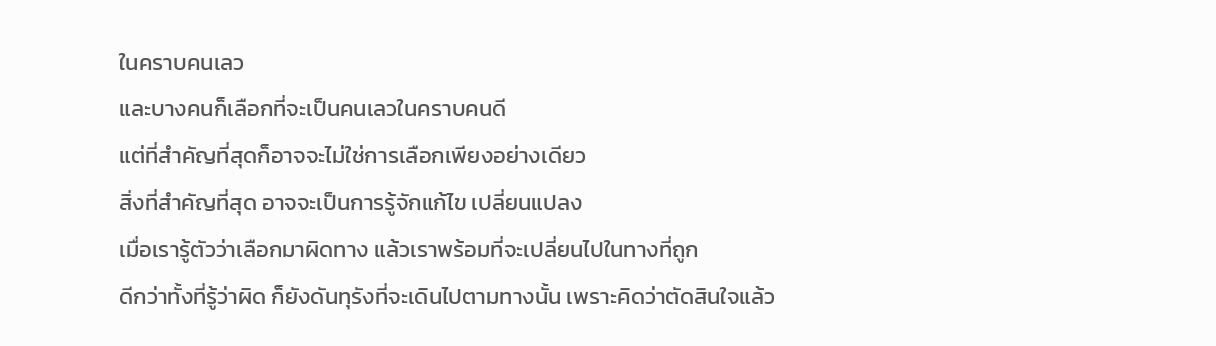ในคราบคนเลว
และบางคนก็เลือกที่จะเป็นคนเลวในคราบคนดี
แต่ที่สำคัญที่สุดก็อาจจะไม่ใช่การเลือกเพียงอย่างเดียว
สิ่งที่สำคัญที่สุด อาจจะเป็นการรู้จักแก้ไข เปลี่ยนแปลง
เมื่อเรารู้ตัวว่าเลือกมาผิดทาง แล้วเราพร้อมที่จะเปลี่ยนไปในทางที่ถูก
ดีกว่าทั้งที่รู้ว่าผิด ก็ยังดันทุรังที่จะเดินไปตามทางนั้น เพราะคิดว่าตัดสินใจแล้ว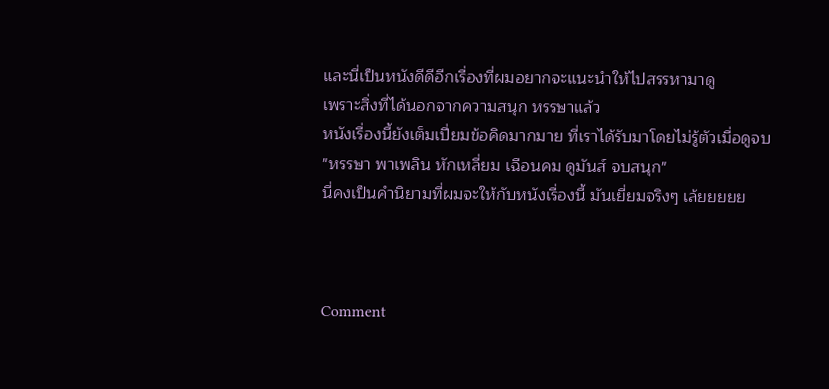และนี่เป็นหนังดีดีอีกเรื่องที่ผมอยากจะแนะนำให้ไปสรรหามาดู
เพราะสิ่งที่ได้นอกจากความสนุก หรรษาแล้ว
หนังเรื่องนี้ยังเต็มเปี่ยมข้อคิดมากมาย ที่เราได้รับมาโดยไม่รู้ตัวเมื่อดูจบ
"หรรษา พาเพลิน หักเหลี่ยม เฉือนคม ดูมันส์ จบสนุก"
นี่คงเป็นคำนิยามที่ผมจะให้กับหนังเรื่องนี้ มันเยี่ยมจริงๆ เล้ยยยยย



Comment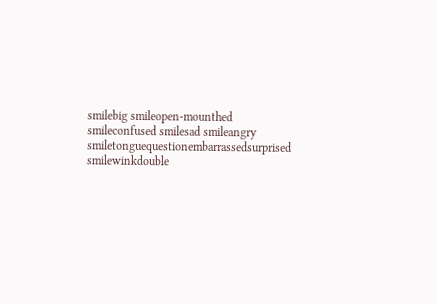smilebig smileopen-mounthed smileconfused smilesad smileangry smiletonguequestionembarrassedsurprised smilewinkdouble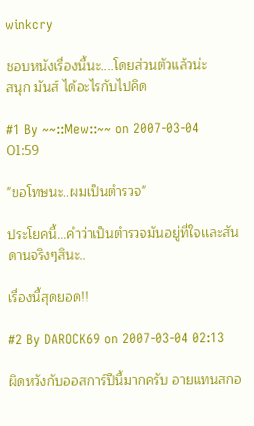winkcry

ชอบหนังเรื่องนี้นะ....โดยส่วนตัวแล้วน่ะ
สนุก มันส์ ได้อะไรกับไปคิด

#1 By ~~::Mew::~~ on 2007-03-04 01:59

"ขอโทษนะ..ผมเป็นตำรวจ"

ประโยคนี้...คำว่าเป็นตำรวจมันอยู่ที่ใจเเละสันดานจริงๆสินะ..

เรื่องนี้สุดยอด!!

#2 By DAROCK69 on 2007-03-04 02:13

ผิดหวังกับออสการ์ปีนี้มากครับ อายแทนสกอ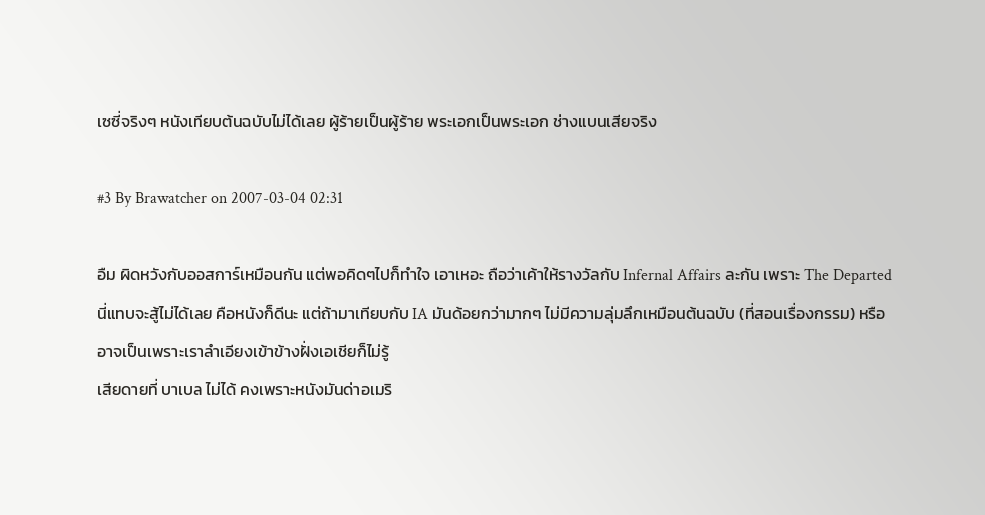เซซี่จริงๆ หนังเทียบต้นฉบับไม่ได้เลย ผู้ร้ายเป็นผู้ร้าย พระเอกเป็นพระเอก ช่างแบนเสียจริง

#3 By Brawatcher on 2007-03-04 02:31

อืม ผิดหวังกับออสการ์เหมือนกัน แต่พอคิดๆไปก็ทำใจ เอาเหอะ ถือว่าเค้าให้รางวัลกับ Infernal Affairs ละกัน เพราะ The Departed นี่แทบจะสู้ไม่ได้เลย คือหนังก็ดีนะ แต่ถ้ามาเทียบกับ IA มันด้อยกว่ามากๆ ไม่มีความลุ่มลึกเหมือนต้นฉบับ (ที่สอนเรื่องกรรม) หรืออาจเป็นเพราะเราลำเอียงเข้าข้างฝั่งเอเชียก็ไม่รู้
เสียดายที่ บาเบล ไม่ได้ คงเพราะหนังมันด่าอเมริ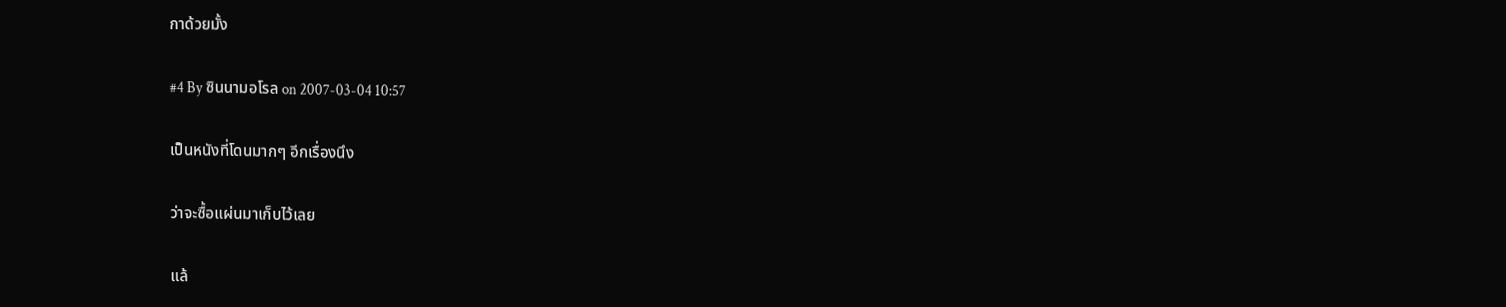กาด้วยมั้ง

#4 By ซินนามอโรล on 2007-03-04 10:57

เป็นหนังที่โดนมากๆ อีกเรื่องนึง

ว่าจะซื้อแผ่นมาเก็บไว้เลย

แล้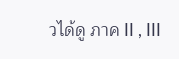วได้ดู ภาค II , III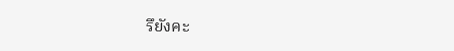รึยังคะ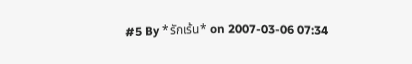#5 By *รักเร้น* on 2007-03-06 07:34